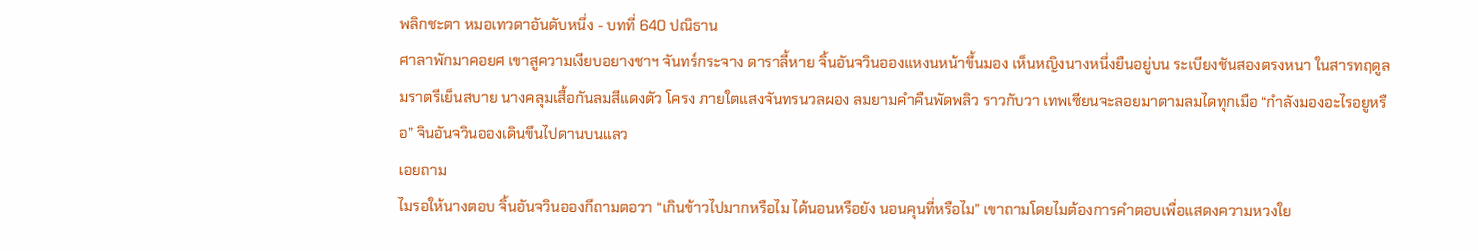พลิกชะตา หมอเทวดาอันดับหนึ่ง - บทที่ 640 ปณิธาน
ศาลาพักมาคอยศ เขาสูความเงียบอยางชาฯ จันทร์กระจาง ดาราลี้หาย จิ้นอันจวินอองแหงนหน้าขึ้นมอง เห็นหญิงนางหนึ่งยืนอยู่บน ระเบียงชันสองตรงหนา ในสารทฤดูลมราตรีเย็นสบาย นางคลุมเสื้อกันลมสีแดงตัว โครง ภายใตแสงจันทรนวลผอง ลมยามคำคืนพัดพลิว ราวกับวา เทพเซียนจะลอยมาตามลมไดทุกเมือ “กำลังมองอะไรอยูหรือ” จินอันจวินอองเดินขึนไปดานบนแลว
เอยถาม
ไมรอให้นางตอบ จิ้นอันจวินอองกึถามตอวา “เกินข้าวไปมากหรือไม ได้นอนหรือยัง นอนคุนที่หรือไม” เขาถามโดยไมต้องการคำตอบเพื่อแสดงความหวงใย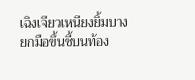เฉิงเจียวเหนียงยิ้มบาง ยกมือขึ้นชี้บนท้อง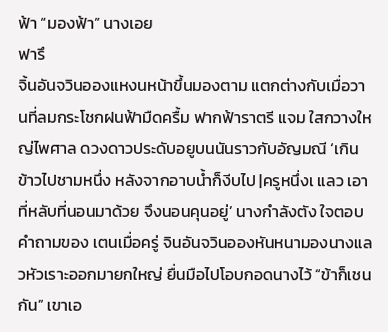ฟ้า “มองฟ้า” นางเอย
ฟารึ
จิ้นอันจวินอองแหงนหน้าขึ้นมองตาม แตกต่างกับเมื่อวานที่ลมกระโชกฝนฟ้ามืดครื้ม ฟากฟ้าราตรี แจม ใสกวางใหญ่ไพศาล ดวงดาวประดับอยูบนนันราวกับอัญมณี ‘เกินข้าวไปชามหนึ่ง หลังจากอาบน้ำก็งีบไป |ครูหนึ่งเ แลว เอา ที่หลับที่นอนมาด้วย จึงนอนคุนอยู่’ นางกำลังตัง ใจตอบ คำถามของ เตนเมื่อครู่ จินอันจวินอองหันหนามองนางแลวหัวเราะออกมายกใหญ่ ยื่นมือไปโอบกอดนางไว้ “ข้าก็เชนกัน” เขาเอ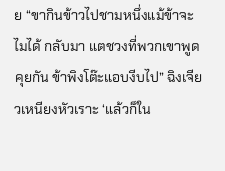ย “ขากินข้าวไปชามหนึ่งแม้ข้าจะไมได้ กลับมา แตชวงที่พวกเขาพูดคุยกัน ข้าพิงโต๊ะแอบงีบไป” ฉิงเจียวเหนียงหัวเราะ ‘แล้วก็ใน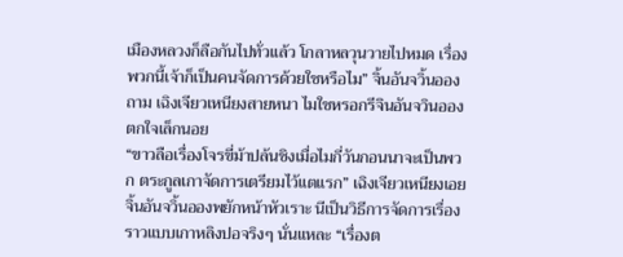เมืองหลวงก็ลือกันไปทั่วแล้ว โกลาหลวุนวายไปหมด เรื่องพวกนี้เจ้าก็เป็นคนจัดการด้วยใชหรือไม” จิ้นอันจวิ้นอองถาม เฉิงเจียวเหนียงสายหนา ไมใชหรอกรีจินอันจวินอองตกใจเล็กนอย
“ขาวลือเรื่องโจรขี่ม้าปล้นชิงเมื่อไมกี่วันกอนนาจะเป็นพวก ตระกูลเกาจัดการเตรียมไว้แตแรก” เฉิงเจียวเหนียงเอย จิ้นอันจวิ้นอองพยักหน้าหัวเราะ นีเป็นวิธีการจัดการเรื่องราวแบบเกาหลิงปอจริงๆ นั่นแหละ “เรื่องต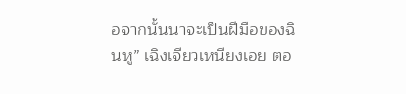อจากนั้นนาจะเป็นฝีมือของฉินหู” เฉิงเจียวเหนียงเอย ตอ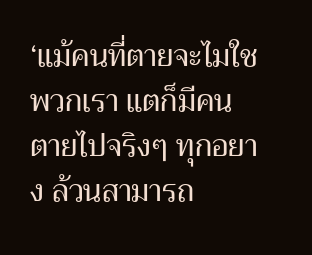‘แม้คนที่ตายจะไมใชพวกเรา แตก็มีคนตายไปจริงๆ ทุกอยาง ล้วนสามารถ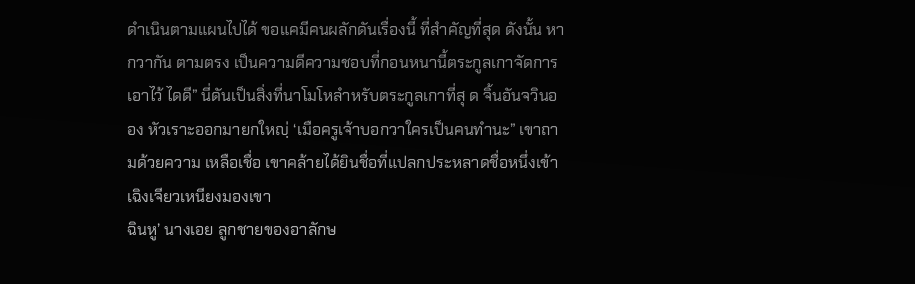ดำเนินตามแผนไปได้ ขอแคมีคนผลักดันเรื่องนี้ ที่สำคัญที่สุด ดังนั้น หากวากัน ตามตรง เป็นความดีความชอบที่กอนหนานี้ตระกูลเกาจัดการเอาไว้ ไดดี” นี่ดันเป็นสิ่งที่นาโมโหลำหรับตระกูลเกาที่สุ ด จิ้นอันจวินออง หัวเราะออกมายกใหญฺ่ ‘เมือครูเจ้าบอกวาใครเป็นคนทำนะ” เขาถามด้วยความ เหลือเชื่อ เขาคล้ายได้ยินชื่อที่แปลกประหลาดชื่อหนึ่งเข้า
เฉิงเจียวเหนียงมองเขา
ฉินหู’ นางเอย ลูกชายของอาลักษ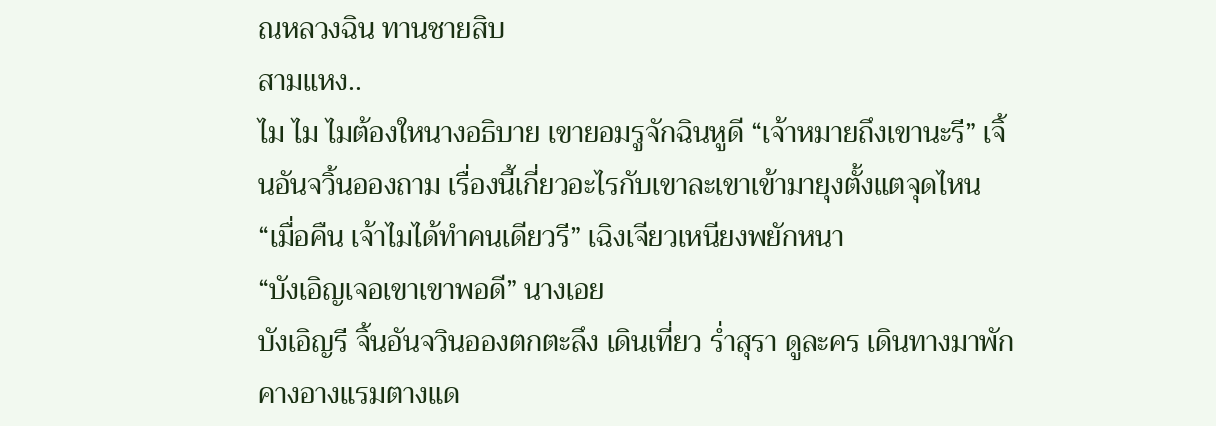ณหลวงฉิน ทานชายสิบ
สามแหง..
ไม ไม ไมต้องใหนางอธิบาย เขายอมรูจักฉินหูดี “เจ้าหมายถึงเขานะรี” เจิ้นอันจวิ้นอองถาม เรื่องนี้เกี่ยวอะไรกับเขาละเขาเข้ามายุงตั้งแตจุดไหน “เมื่อคืน เจ้าไมได้ทำคนเดียวรี” เฉิงเจียวเหนียงพยักหนา
“บังเอิญเจอเขาเขาพอดี” นางเอย
บังเอิญรี จิ้นอันจวินอองตกตะลึง เดินเที่ยว ร่ำสุรา ดูละคร เดินทางมาพักคางอางแรมตางแด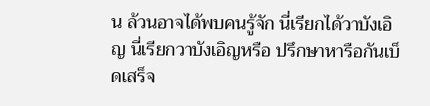น ล้วนอาจได้พบคนรู้จัก นี่เรียกได้วาบังเอิญ นี่เรียกวาบังเอิญหรือ ปรึกษาหารือกันเบ็ดเสร็จ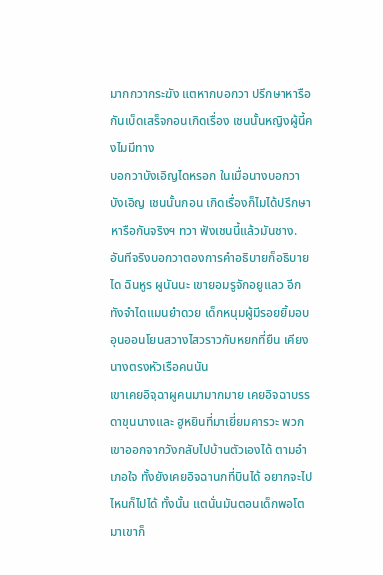มากกวากระฆัง แตหากบอกวา ปรึกษาหารือกันเบ็ดเสร็จกอนเกิดเรื่อง เชนนั้นหญิงผู้นี้คงไมมีทาง
บอกวาบังเอิญไดหรอก ในเมื่อนางบอกวาบังเอิญ เชนนั้นกอน เกิดเรื่องก็ไมได้ปรึกษาหารือกันจริงฯ ทวา ฟังเชนนี้แล้วมันชาง. อันทีจริงบอกวาตองการคำอธิบายก็อธิบายได ฉินหูร ผูนันนะ เขายอมรูจักอยูแลว อีกทังจำไดแมนยำดวย เด็กหนุมผู้มีรอยยิ้มอบอุนออนโยนสวางไสวราวกับหยกที่ยืน เคียงนางตรงหัวเรือคนนัน
เขาเคยอิจฺฉาผูคนมามากมาย เคยอิจฉาบรรดาขุนนางและ ฮูหยินที่มาเยี่ยมคารวะ พวกเขาออกจากวังกลับไปบ้านตัวเองได้ ตามอำเภอใจ ทั้งยังเคยอิจฉานกที่บินได้ อยากจะไปไหนก็ไปได้ ทั้งนั้น แตนั่นมันตอนเด็กพอโตมาเขาก็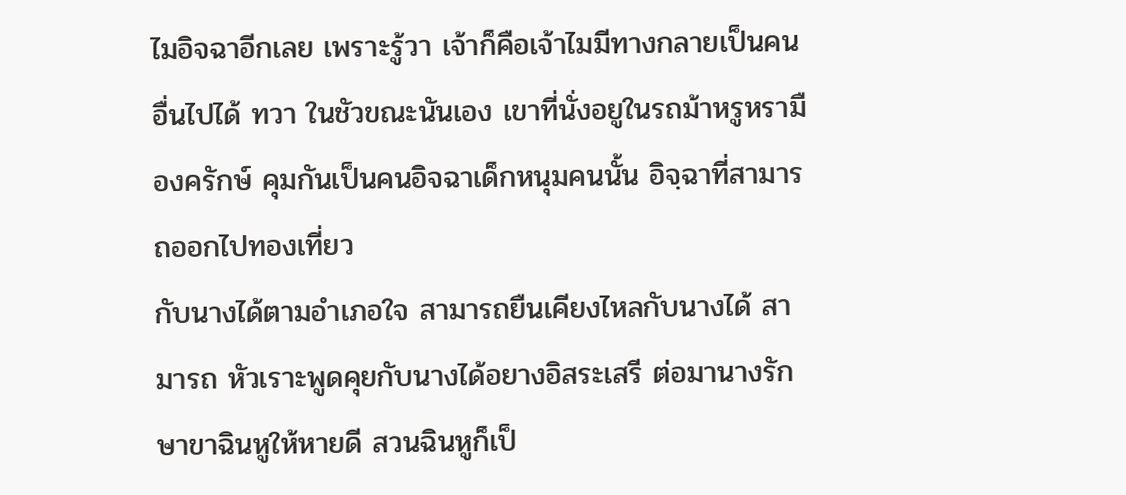ไมอิจฉาอีกเลย เพราะรู้วา เจ้าก็คือเจ้าไมมีทางกลายเป็นคนอื่นไปได้ ทวา ในชัวขณะนันเอง เขาที่นั่งอยูในรถม้าหรูหรามืองครักษ์ คุมกันเป็นคนอิจฉาเด็กหนุมคนนั้น อิจฺฉาที่สามารถออกไปทองเที่ยว
กับนางได้ตามอำเภอใจ สามารถยืนเคียงไหลกับนางได้ สามารถ หัวเราะพูดคุยกับนางได้อยางอิสระเสรี ต่อมานางรักษาขาฉินหูให้หายดี สวนฉินหูก็เป็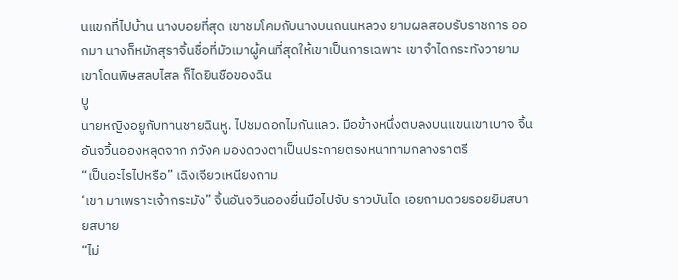นแขกที่ไปบ้าน นางบอยที่สุด เขาชมโคมกับนางบนถนนหลวง ยามผลสอบรับราชการ ออกมา นางก็หมักสุราจิ้นชื่อที่มัวเมาผู้คนที่สุดให้เขาเป็นการเฉพาะ เขาจำไดกระทังวายามเขาโดนพิษสลบไสล ก็ไดยินชือของฉิน
บู
นายหญิงอยูกับทานชายฉินหู. ไปชมดอกไมกันแลว. มือข้างหนึ่งตบลงบนแขนเขาเบาจ จิ้นอันจวิ้นอองหลุดจาก ภวังค มองดวงตาเป็นประกายตรงหนาทามกลางราตรี
“เป็นอะไรไปหรือ” เฉิงเจียวเหนียงถาม
‘เขา มาเพราะเจ้ากระมัง” จิ้นอันจวินอองยื่นมือไปจับ ราวบันได เอยถามดวยรอยยิมสบายสบาย
“ไม่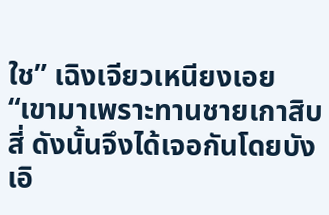ใช” เฉิงเจียวเหนียงเอย “เขามาเพราะทานชายเกาสิบสี่ ดังนั้นจึงได้เจอกันโดยบังเอิ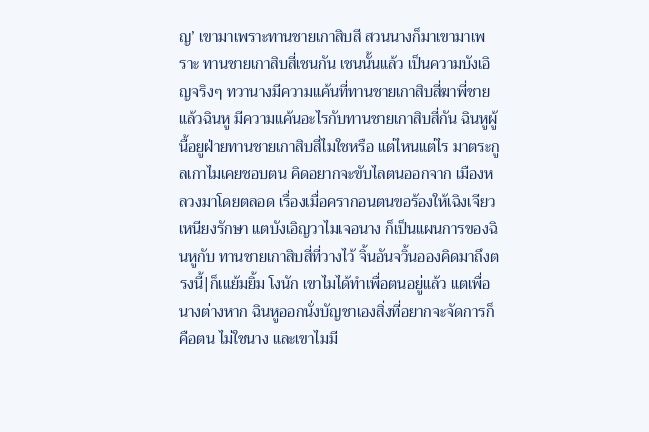ญ’ เขามาเพราะทานชายเกาสิบสี สวนนางก็มาเขามาเพราะ ทานชายเกาสิบสี่เชนกัน เชนนั้นแล้ว เป็นความบังเอิญจริงๆ ทวานางมีความแค้นที่ทานชายเกาสิบสี่ฆาพี่ชาย แล้วฉินหู มีความแค้นอะไรกับทานชายเกาสิบสี่กัน ฉินหูผู้นื้อยูฝ่ายทานชายเกาสิบสี่ไมใชหรือ แต่ไหนแต่ไร มาตระกูลเกาไมเคยชอบตน คิดอยากจะขับไลตนออกจาก เมืองหลวงมาโดยตลอด เรื่องเมื่อครากอนตนขอร้องให้เฉิงเจียว เหนียงรักษา แตบังเอิญวาไมเจอนาง ก็เป็นแผนการของฉินหูกับ ทานชายเกาสิบสี่ที่วางไว้ จิ้นอันจวิ้นอองคิดมาถึงตรงนี้|ก็เแย้มยิ้ม โงนัก เขาไมได้ทำเพื่อตนอยู่แล้ว แตเพื่อนางต่างหาก ฉินหูออกนั่งบัญชาเองสิ่งที่อยากจะจัดการก็คือตน ไม่ใชนาง และเขาไมมี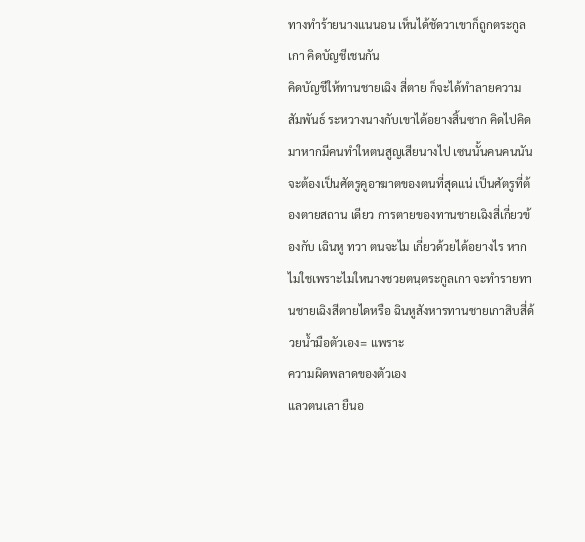ทางทำร้ายนางแนนอน เห็นได้ชัดวาเขาก็ถูกตระกูลเกา คิดบัญชีเชนกัน
คิดบัญชีให้ทานชายเฉิง สี่ตาย ก็จะได้ทำลายความสัมพันธ์ ระหวางนางกับเขาได้อยางสิ้นซาก คิดไปคิดมาหากมีคนทำใหตนสูญเสียนางไป เซนนั้นคนคนนัน จะต้องเป็นศัตรูคูอาฆาตของตนที่สุดแน่ เป็นศัตรูที่ต้องตายสถาน เดียว การตายของทานชายเฉิงสี่เกี่ยวข้องกับ เฉินหู ทวา ตนจะไม เกี่ยวด้วยได้อยางไร หากไมใชเพราะไมใหนางชวยตนฺตระกูลเกา จะทำรายทานชายเฉิงสีตายไดหรือ ฉินหูสังหารทานชายเกาสิบสี่ด้วยน้ำมือตัวเอง= แพราะ
ความผิดพลาดของตัวเอง
แลวตนเลา ยืนอ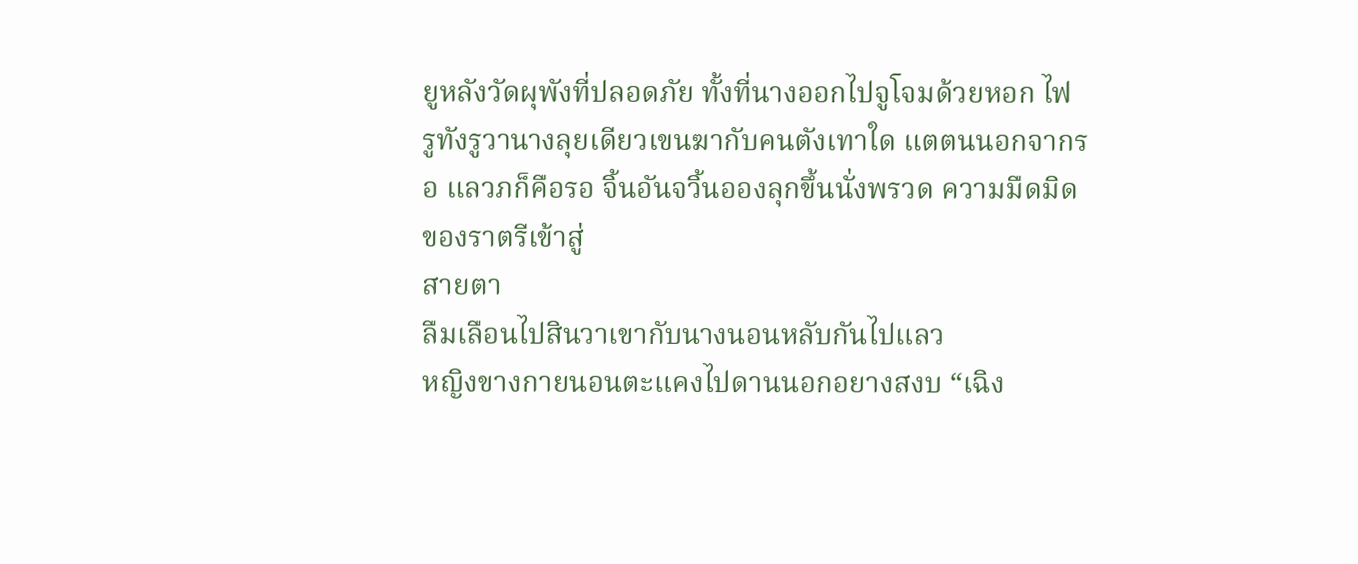ยูหลังวัดผุพังที่ปลอดภัย ทั้งที่นางออกไปจูโจมด้วยหอก ไฟ รูทังรูวานางลุยเดียวเขนฆากับคนตังเทาใด แตตนนอกจากรอ แลวภก็คือรอ จิ้นอันจวิ้นอองลุกขึ้นนั่งพรวด ความมืดมิดของราตรีเข้าสู่
สายตา
ลืมเลือนไปสินวาเขากับนางนอนหลับกันไปแลว
หญิงขางกายนอนตะแคงไปดานนอกอยางสงบ “เฉิง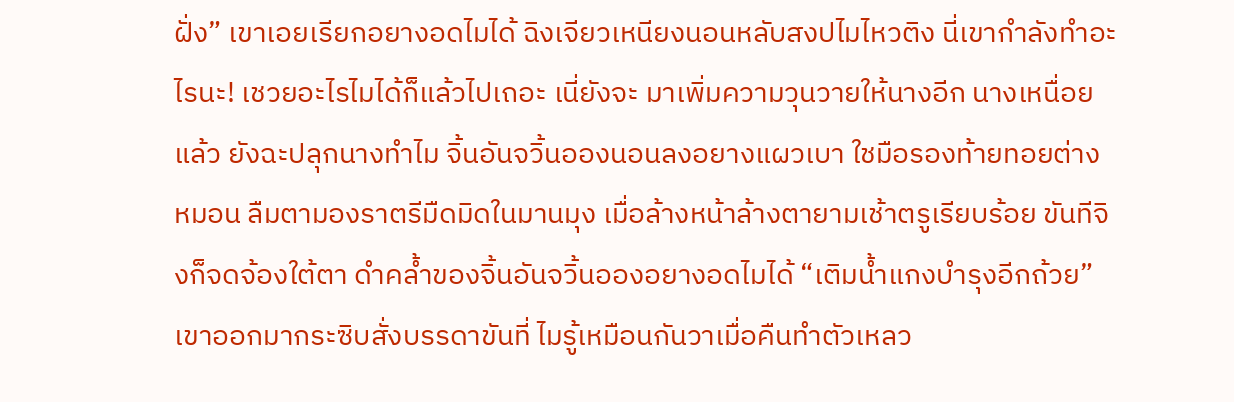ฝั่ง” เขาเอยเรียกอยางอดไมได้ ฉิงเจียวเหนียงนอนหลับสงปไมไหวติง นี่เขากำลังทำอะไรนะ! เชวยอะไรไมได้ก็แล้วไปเถอะ เนี่ยังจะ มาเพิ่มความวุนวายให้นางอีก นางเหนื่อยแล้ว ยังฉะปลุกนางทำไม จิ้นอันจวิ้นอองนอนลงอยางแผวเบา ใชมือรองท้ายทอยต่าง หมอน ลืมตามองราตรีมืดมิดในมานมุง เมื่อล้างหน้าล้างตายามเช้าตรูเรียบร้อย ขันทีจิงก็จดจ้องใต้ตา ดำคล้ำของจิ้นอันจวิ้นอองอยางอดไมได้ “เติมน้ำแกงบำรุงอีกถ้วย” เขาออกมากระซิบสั่งบรรดาขันที่ ไมรู้เหมือนกันวาเมื่อคืนทำตัวเหลว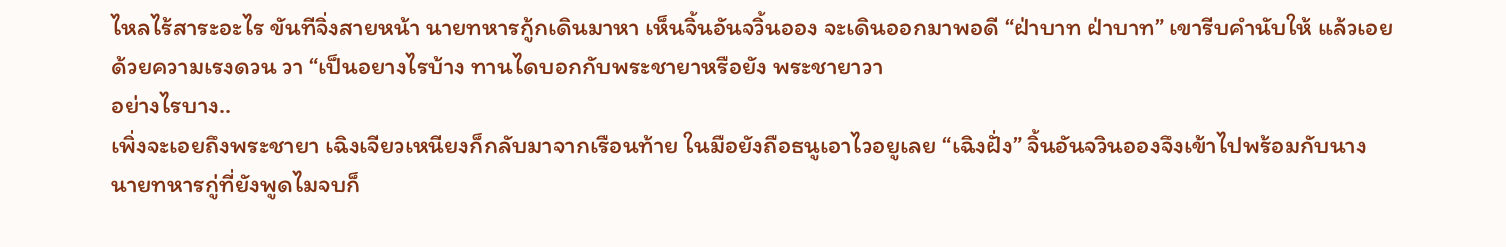ไหลไร้สาระอะไร ขันทีจิ่งสายหน้า นายทหารกู้กเดินมาหา เห็นจิ้นอันจวิ้นออง จะเดินออกมาพอดี “ฝ่าบาท ฝ่าบาท” เขารีบคำนับให้ แล้วเอยด้วยความเรงดวน วา “เป็นอยางไรบ้าง ทานไดบอกกับพระชายาหรือยัง พระชายาวา
อย่างไรบาง..
เพิ่งจะเอยถึงพระชายา เฉิงเจียวเหนียงก็กลับมาจากเรือนท้าย ในมือยังถือธนูเอาไวอยูเลย “เฉิงฝั่ง” จิ้นอันจวินอองจึงเข้าไปพร้อมกับนาง นายทหารกู่ที่ยังพูดไมจบก็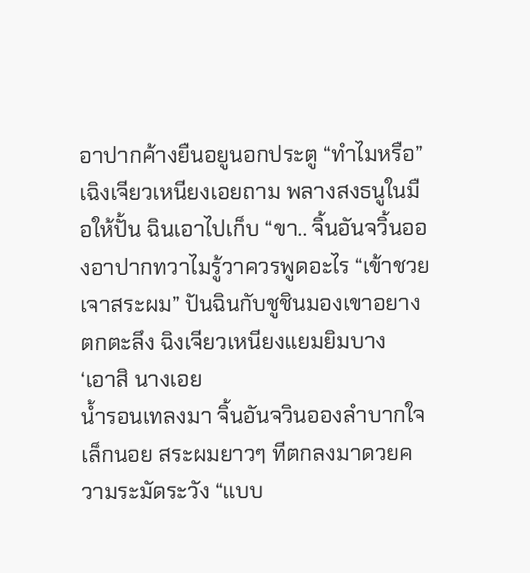อาปากค้างยืนอยูนอกประตู “ทำไมหรือ” เฉิงเจียวเหนียงเอยถาม พลางสงธนูในมือให้ปั้น ฉินเอาไปเก็บ “ขา.. จิ้นอันจวิ้นอองอาปากทวาไมรู้วาควรพูดอะไร “เข้าชวย เจาสระผม” ปันฉินกับชูชินมองเขาอยางตกตะลึง ฉิงเจียวเหนียงแยมยิมบาง
‘เอาสิ นางเอย
น้ำรอนเทลงมา จิ้นอันจวินอองลำบากใจเล็กนอย สระผมยาวๆ ทีตกลงมาดวยความระมัดระวัง “แบบ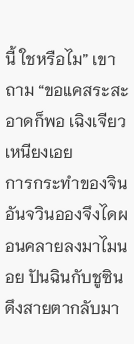นี้ ใชหรือไม” เขาถาม “ขอแคสระสะอาดก็พอ เฉิงเจียวเหนียงเอย
การกระทำของจินอันจวินอองจึงไดผอนคลายลงมาไมนอย ปันฉินกับชูซินดึงสายตากลับมา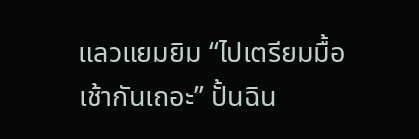แลวแยมยิม “ไปเตรียมมื้อเช้ากันเถอะ” ปั้นฉิน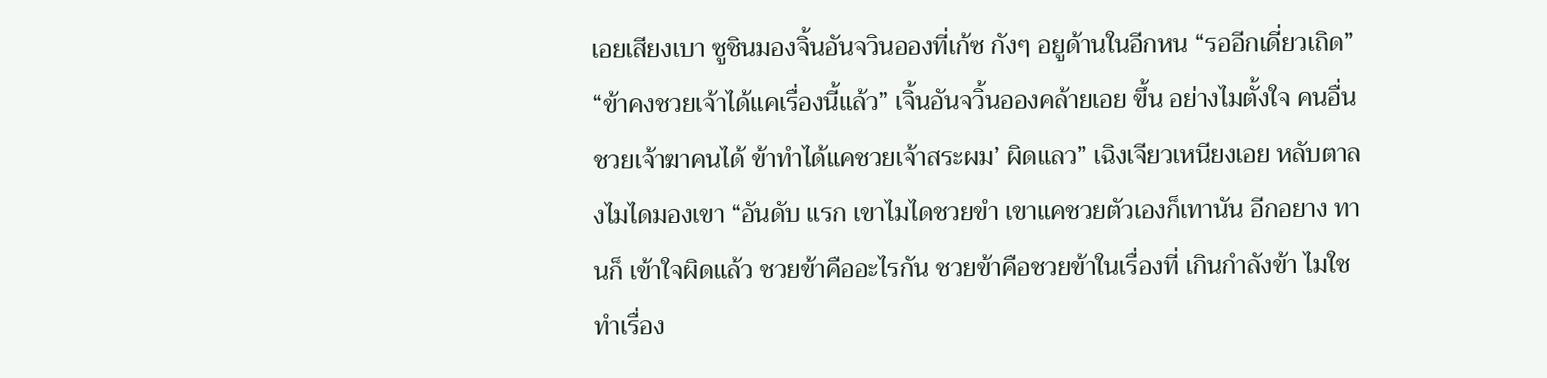เอยเสียงเบา ซูชินมองจิ้นอันจวินอองที่เก้ซ กังๆ อยูด้านในอีกหน “รออีกเดี่ยวเถิด” “ข้าคงชวยเจ้าได้แคเรื่องนี้แล้ว” เจิ้นอันจวิ้นอองคล้ายเอย ขึ้น อย่างไมตั้งใจ คนอื่นชวยเจ้าฆาคนได้ ข้าทำได้แคชวยเจ้าสระผม’ ผิดแลว” เฉิงเจียวเหนียงเอย หลับตาลงไมไดมองเขา “อันดับ แรก เขาไมไดชวยขำ เขาแคชวยตัวเองก็เทานัน อีกอยาง ทานก็ เข้าใจผิดแล้ว ชวยข้าคืออะไรกัน ชวยข้าคือชวยข้าในเรื่องที่ เกินกำลังข้า ไมใชทำเรื่อง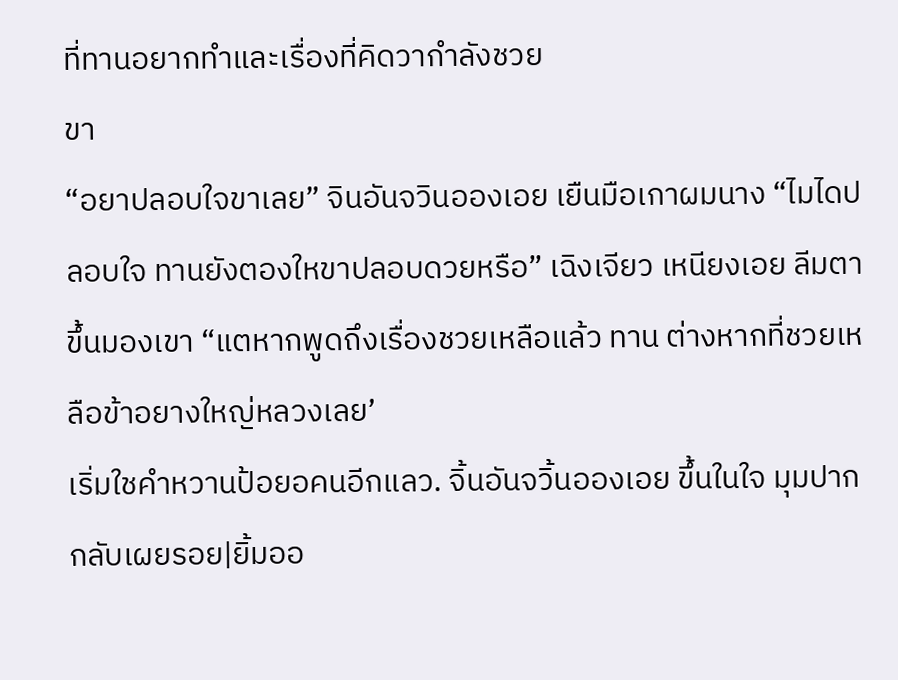ที่ทานอยากทำและเรื่องที่คิดวากำลังชวย
ขา
“อยาปลอบใจขาเลย” จินอันจวินอองเอย เยืนมือเกาผมนาง “ไมไดปลอบใจ ทานยังตองใหขาปลอบดวยหรือ” เฉิงเจียว เหนียงเอย ลีมตาขึ้นมองเขา “แตหากพูดถึงเรื่องชวยเหลือแล้ว ทาน ต่างหากที่ชวยเหลือข้าอยางใหญ่หลวงเลย’
เริ่มใชคำหวานป้อยอคนอีกแลว. จิ้นอันจวิ้นอองเอย ขึ้นในใจ มุมปากกลับเผยรอย|ยิ้มออ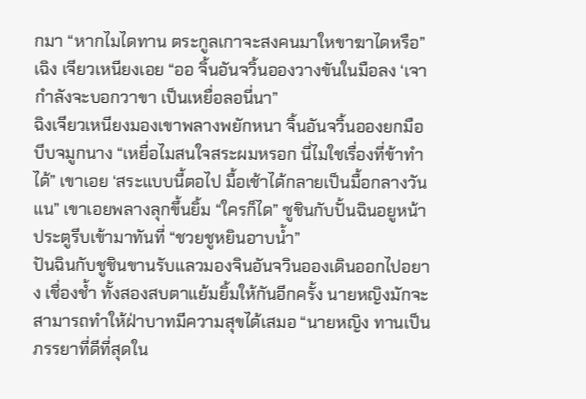กมา “หากไมไดทาน ตระกูลเกาจะสงคนมาใหขาฆาไดหรือ” เฉิง เจียวเหนียงเอย “ออ จิ้นอันจวิ้นอองวางขันในมือลง ‘เจากำลังจะบอกวาขา เป็นเหยื่อลอนี่นา”
ฉิงเจียวเหนียงมองเขาพลางพยักหนา จิ้นอันจวิ้นอองยกมือบีบจมูกนาง “เหยื่อไมสนใจสระผมหรอก นี่ไมใชเรื่องที่ข้าทำได้” เขาเอย ‘สระแบบนี้ตอไป มื้อเช้าได้กลายเป็นมื้อกลางวันแน” เขาเอยพลางลุกขึ้นยิ้ม “ใครก็ได” ซูชินกับปั้นฉินอยูหน้าประตูรีบเข้ามาทันที่ “ชวยชูหยินอาบน้ำ”
ปันฉินกับชูชินขานรับแลวมองจินอันจวินอองเดินออกไปอยาง เชื่องช้ำ ทั้งสองสบตาแย้มยิ้มให้กันอีกครั้ง นายหญิงมักจะสามารถทำให้ฝ่าบาทมีความสุขได้เสมอ “นายหญิง ทานเป็นภรรยาที่ดีที่สุดใน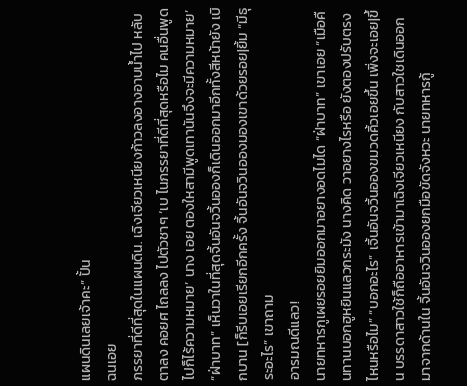แผนดินเลยเจ้าคะ” ปั้น
ฉนเอย
ภรรยาที่ดีที่สุดในแผนดิน. เฉิงเจียวเหนียงก้าวลงอางอาบน้ำไป หลับตาลง คอยศ ไถลลง ไปตัวชาๆ ‘เบ ไนภรรยาที่ดีที่สุดหรือไม คนอื่นพูดไปก็ไร้ความหมาย’ นาง เอย ตองใหสามีพูดเทานันจึงจะมีความหมาย’
“ฝ่าบาท” เห็นวาในที่สุดจิ้นอันจวิ้นอองก็เดินออกมาอีกทั้งสีหน้ายัง เบิกบาน [ก็รีบเอยเรียกอีกครั้ง จิ้นอันจวินอองมองเขาด้วยรอย|ยิ้ม “มีธุระอะไร” เขาถาม
อารมณดีแลว!
นายทหารกูเผยรอยยิมออกมาอยางอดไมได “ฝ่าบาท” เขาเอย “เมือคืนทานบอกฮูหยินแลวกระมัง นางคิด วาอยางไรหรือ ยังตองปรับตรงไหนหรือไม” “บอกอะไร” เจิ้นอันจวิ้นอองขมวดคิ้วเอยขึ้น เพิ่งจะเอย|ขึ้น บรรดาสาวใช้ก็ถืออาหารเข้ามาเฉิงเจียวเหนียง กับสาวใชเดินออกมาจากด้านใน จิ้นอันจวินอองยกมือขัดจังหวะ นายทหารกู้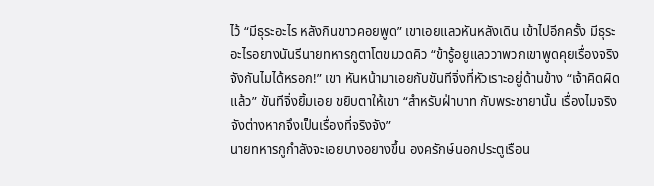ไว้ “มีธุระอะไร หลังกินขาวคอยพูด” เขาเอยแลวหันหลังเดิน เข้าไปอีกครั้ง มีธุระอะไรอยางนันรีนายทหารกูตาโตขมวดคิว “ข้ารู้อยูแลววาพวกเขาพูดคุยเรื่องจริงจังกันไมได้หรอก!” เขา หันหน้ามาเอยกับขันทีจิ่งที่หัวเราะอยู่ด้านข้าง “เจ้าคิดผิดแล้ว” ขันทีจิ่งยิ้มเอย ขยิบตาให้เขา “สำหรับฝ่าบาท กับพระชายานั้น เรื่องไมจริงจังต่างหากจึงเป็นเรื่องที่จริงจัง”
นายทหารกูกำลังจะเอยบางอยางขึ้น องครักษ์นอกประตูเรือน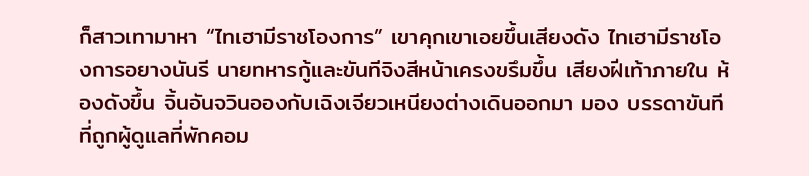ก็สาวเทามาหา “ไทเฮามีราชโองการ” เขาคุกเขาเอยขึ้นเสียงดัง ไทเฮามีราชโองการอยางนันรี นายทหารกู้และขันทีจิงสีหน้าเครงขรึมขึ้น เสียงฝีเท้าภายใน ห้องดังขึ้น จิ้นอันจวินอองกับเฉิงเจียวเหนียงต่างเดินออกมา มอง บรรดาขันทีที่ถูกผู้ดูแลที่พักคอม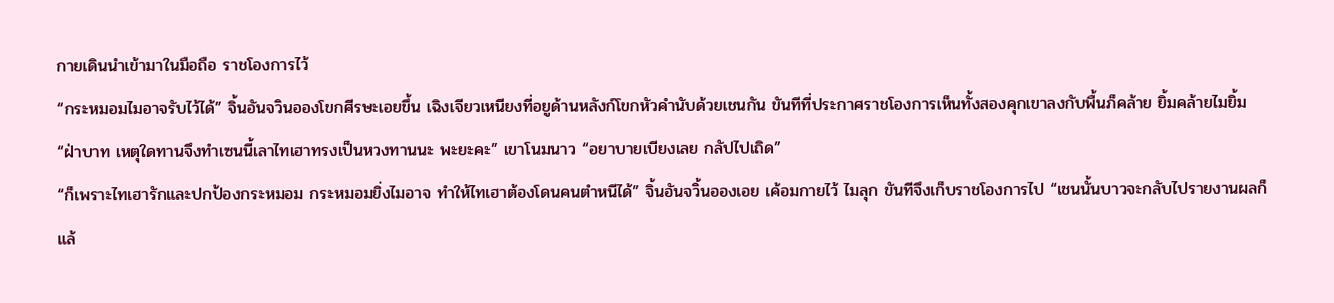กายเดินนำเข้ามาในมือถือ ราชโองการไว้
“กระหมอมไมอาจรับไว้ได้” จิ้นอันจวินอองโขกศีรษะเอยขึ้น เฉิงเจียวเหนียงที่อยูด้านหลังก์โขกหัวคำนับด้วยเชนกัน ขันทีที่ประกาศราชโองการเห็นทั้งสองคุกเขาลงกับพื้นภ็คล้าย ยิ้มคล้ายไมยิ้ม “ฝ่าบาท เหตุใดทานจึงทำเซนนี้เลาไทเฮาทรงเป็นหวงทานนะ พะยะคะ” เขาโนมนาว “อยาบายเบียงเลย กลัปไปเถิด”
“ก็เพราะไทเฮารักและปกป้องกระหมอม กระหมอมยิ่งไมอาจ ทำให้ไทเฮาต้องโดนคนตำหนีได้” จิ้นอันจวิ้นอองเอย เค้อมกายไว้ ไมลุก ขันทีจึงเก็บราชโองการไป “เชนนั้นบาวจะกลับไปรายงานผลก็แล้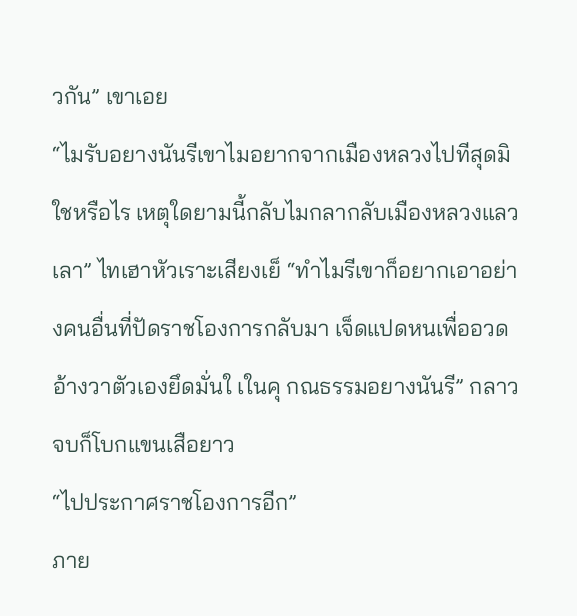วกัน” เขาเอย
“ไมรับอยางนันรีเขาไมอยากจากเมืองหลวงไปทีสุดมิใชหรือไร เหตุใดยามนี้กลับไมกลากลับเมืองหลวงแลวเลา” ไทเฮาหัวเราะเสียงเย็ “ทำไมรีเขาก็อยากเอาอย่างคนอื่นที่ปัดราชโองการกลับมา เจ็ดแปดหนเพื่ออวดอ้างวาตัวเองยึดมั่นใ เในคุ กณธรรมอยางนันรี” กลาวจบก็โบกแขนเสือยาว
“ไปประกาศราชโองการอีก”
ภาย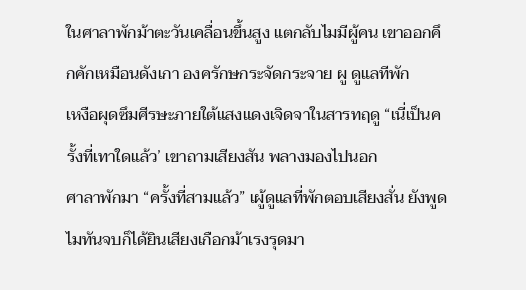ในศาลาพักม้าตะวันเคลื่อนขึ้นสูง แตกลับไมมีผู้คน เขาออกคึกคักเหมือนดังเกา องครักษกระจัดกระจาย ผู ดูแลทีพัก
เหงือผุดซึมศีรษะภายใต้แสงแดงเจิดจาในสารทฤดู “เนี่เป็นครั้งที่เทาใดแล้ว’ เขาถามเสียงสัน พลางมองไปนอก
ศาลาพักมา “ครั้งที่สามแล้ว” เผู้ดูแลที่พักตอบเสียงสั่น ยังพูดไมทันจบก็ได้ยินเสียงเกือกม้าเรงรุดมา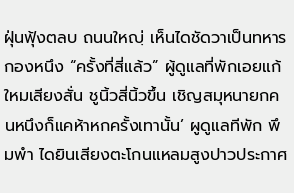ฝุ่นฟุ้งตลบ ถนนใหญฺ่ เห็นไดชัดวาเป็นทหารกองหนึง “ครั้งที่สี่แล้ว” ผู้ดูแลที่พักเอยแก้ใหมเสียงสั่น ชูนิ้วสี่นิ้วขึ้น เชิญสมุหนายกคนหนึงก็แคห้าหกครั้งเทานั้น’ ผูดูแลทีพัก พึมพำ ไดยินเสียงตะโกนแหลมสูงปาวประกาศ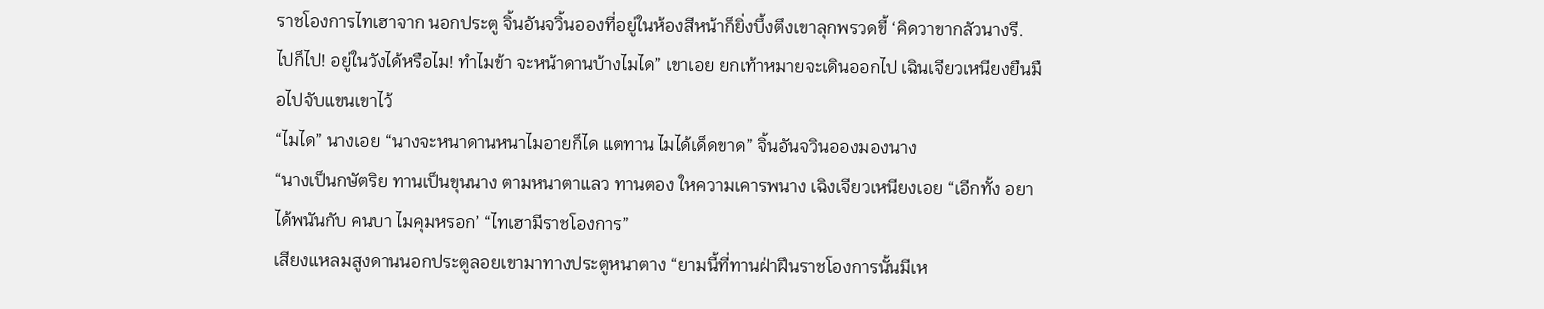ราชโองการไทเฮาจาก นอกประตู จิ้นอันจวิ้นอองที่อยู่ในห้องสีหน้าก็ยิ่งบึ้งตึงเขาลุกพรวดขี้ ‘คิดวาขากลัวนางรี. ไปก็ไป! อยู่ในวังได้หรือไม! ทำไมข้า จะหน้าดานบ้างไมได” เขาเอย ยกเท้าหมายจะเดินออกไป เฉินเจียวเหนียงยืนมือไปจับแขนเขาไว้
“ไมได” นางเอย “นางจะหนาดานหนาไมอายก็ได แตทาน ไมได้เด็ดขาด” จิ้นอันจวินอองมองนาง
“นางเป็นกษัตริย ทานเป็นขุนนาง ตามหนาตาแลว ทานตอง ใหความเคารพนาง เฉิงเจียวเหนียงเอย “เอีกทั้ง อยาได้พนันกับ คนบา ไมคุมหรอก’ “ไทเฮามีราชโองการ”
เสียงแหลมสูงดานนอกประตูลอยเขามาทางประตูหนาตาง “ยามนี้ที่ทานฝ่าฝึนราชโองการนั้นมีเห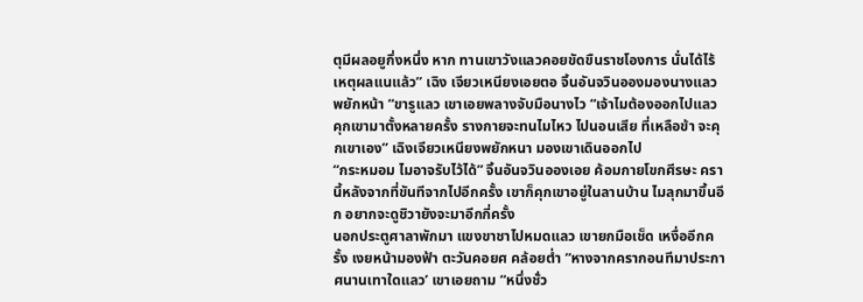ตุมีผลอยูกึ่งหนึ่ง หาก ทานเขาวังแลวคอยขัดขืนราชโองการ นั่นได้ไร้เหตุผลแนแล้ว” เฉิง เจียวเหนียงเอยตอ จิ้นอันจวินอองมองนางแลวพยักหน้า “ขารูแลว เขาเอยพลางจับมือนางไว “เจ้าไมต้องออกไปแลว คุกเขามาตั้งหลายครั้ง รางกายจะทนไมไหว ไปนอนเสีย ที่เหลือข้า จะคุกเขาเอง” เฉิงเจียวเหนียงพยักหนา มองเขาเดินออกไป
“กระหมอม ไมอาจรับไว้ได้” จิ้นอันจวินอองเอย ค้อมกายโขกศีรษะ ครานี้หลังจากที่ขันทีจากไปอีกครั้ง เขาก็คุกเขาอยู่ในลานบ้าน ไมลุกมาขึ้นอีก อยากจะดูชิวายังจะมาอีกกี่ครั้ง
นอกประตูศาลาพักมา แขงขาชาไปหมดแลว เขายกมือเช็ด เหงื่ออีกครั้ง เงยหน้ามองฟ้า ตะวันคอยศ คล้อยต่ำ “หางจากครากอนทีมาประกาศนานเทาใดแลว’ เขาเอยถาม “หนึ่งชั่ว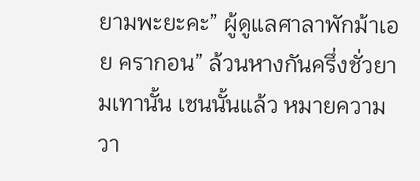ยามพะยะคะ” ผู้ดูแลศาลาพักม้าเอย ครากอน” ล้วนหางกันครึ่งชั่วยามเทานั้น เชนนั้นแล้ว หมายความวา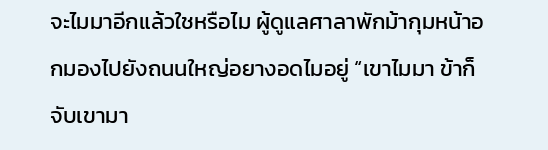จะไมมาอีกแล้วใชหรือไม ผู้ดูแลศาลาพักม้ากุมหน้าอกมองไปยังถนนใหญ่อยางอดไมอยู่ “เขาไมมา ข้าก็จับเขามา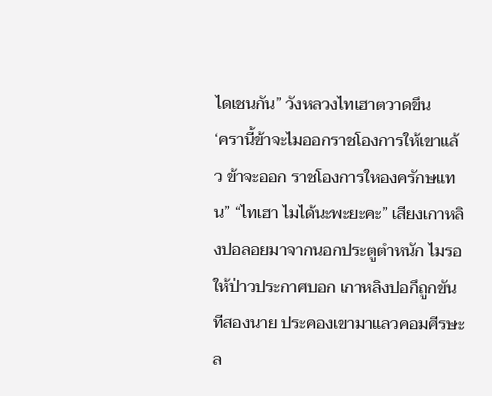ไดเชนกัน” วังหลวงไทเฮาตวาดขึน
‘ครานี้ข้าจะไมออกราชโองการให้เขาแล้ว ข้าจะออก ราชโองการใหองครักษแทน” “ไทเฮา ไมได้นะพะยะคะ” เสียงเกาหลิงปอลอยมาจากนอกประตูตำหนัก ไมรอให้ป่าวประกาศบอก เกาหลิงปอกึถูกขันทีสองนาย ประคองเขามาแลวคอมศีรษะล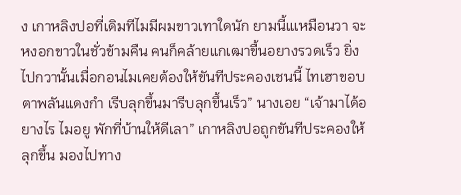ง เกาหลิงปอที่เดิมทีไมมีผมขาวเทาใดนัก ยามนี้แเหมือนวา จะหงอกขาวในชั่วข้ามคืน คนก็คล้ายแกเฒาขื้นอยางรวดเร็ว ยิ่งไปกวานั้นเมื่อกอนไมเคยต้องให้ขันทีประคองเชนนี้ ไทเฮาขอบตาพลันแดงกำ เรีบลุกขึ้นมารีบลุกขึ้นเร็ว” นางเอย “เจ้ามาได้อยางไร ไมอยู พักที่บ้านให้ดีเลา” เกาหลิงปอถูกขันทีประคองให้ลุกขึ้น มองไปทาง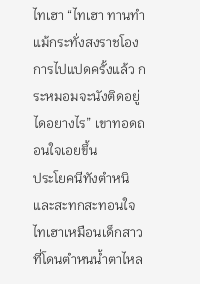ไทเฮา “ไทเฮา ทานทำแม้กระทั่งสงราชโองการไปแปดครั้งแล้ว กระหมอมจะนังติดอยู่ไดอยางไร” เขาทอดถอนใจเอยขึ้น
ประโยคนีทังตำหนิและสะทกสะทอนใจ ไทเฮาเหมือนเด็กสาว ที่โดนตำหนน้ำตาไหล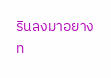รินลงมาอยางท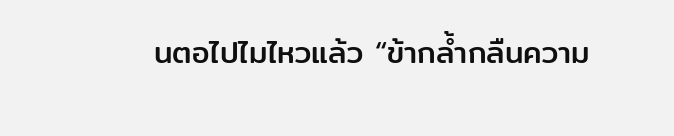นตอไปไมไหวแล้ว “ข้ากล้ำกลืนความ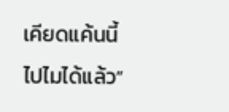เคียดแค้นนี้ไปไมได้แล้ว”